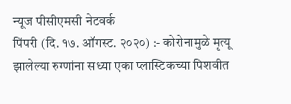न्यूज पीसीएमसी नेटवर्क
पिंपरी (दि. १७. ऑगस्ट. २०२०) :- कोरोनामुळे मृत्यू झालेल्या रुग्णांना सध्या एका प्लास्टिकच्या पिशवीत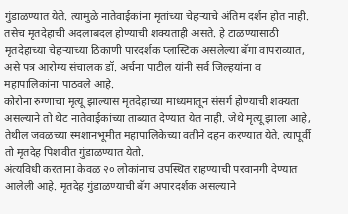गुंडाळण्यात येते. त्यामुळे नातेवाईकांना मृतांच्या चेहऱ्याचे अंतिम दर्शन होत नाही. तसेच मृतदेहाची अदलाबदल होण्याची शक्यताही असते. हे टाळण्यासाठी मृतदेहाच्या चेहऱ्याच्या ठिकाणी पारदर्शक प्लास्टिक असलेल्या बॅगा वापराव्यात, असे पत्र आरोग्य संचालक डॉ. अर्चना पाटील यांनी सर्व जिल्हयांना व महापालिकांना पाठवले आहे.
कोरोना रुग्णाचा मृत्यू झाल्यास मृतदेहाच्या माध्यमातून संसर्ग होण्याची शक्यता असल्याने तो थेट नातेवाईकांच्या ताब्यात देण्यात येत नाही. जेथे मृत्यू झाला आहे, तेथील जवळच्या स्मशानभूमीत महापालिकेच्या वतीने दहन करण्यात येते. त्यापूर्वी तो मृतदेह पिशवीत गुंडाळण्यात येतो.
अंत्यविधी करताना केवळ २० लोकांनाच उपस्थित राहण्याची परवानगी देण्यात आलेली आहे. मृतदेह गुंडाळण्याची बॅग अपारदर्शक असल्याने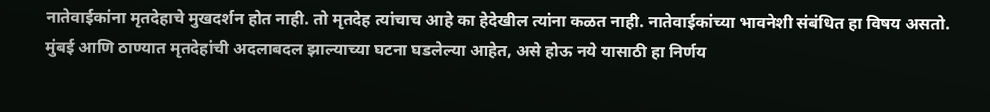नातेवाईकांना मृतदेहाचे मुखदर्शन होत नाही. तो मृतदेह त्यांचाच आहे का हेदेखील त्यांना कळत नाही. नातेवाईकांच्या भावनेशी संबंधित हा विषय असतो. मुंबई आणि ठाण्यात मृतदेहांची अदलाबदल झाल्याच्या घटना घडलेल्या आहेत, असे होऊ नये यासाठी हा निर्णय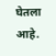घेतला आहे.